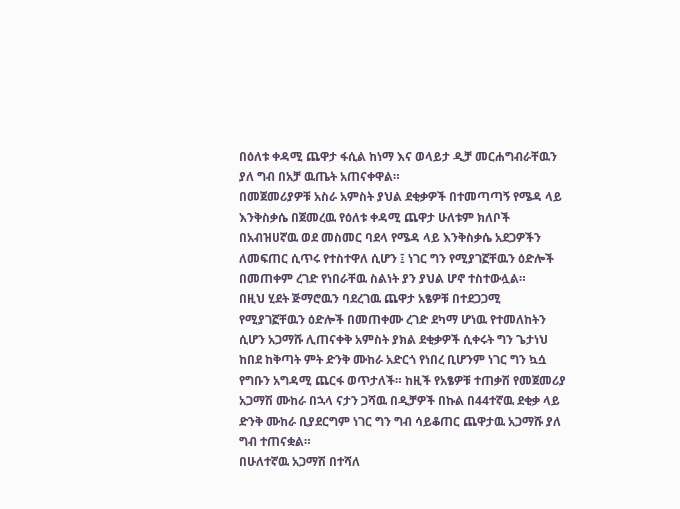በዕለቱ ቀዳሚ ጨዋታ ፋሲል ከነማ እና ወላይታ ዲቻ መርሐግብራቸዉን ያለ ግብ በአቻ ዉጤት አጠናቀዋል።
በመጀመሪያዎቹ አስራ አምስት ያህል ደቂቃዎች በተመጣጣኝ የሜዳ ላይ እንቅስቃሴ በጀመረዉ የዕለቱ ቀዳሚ ጨዋታ ሁለቱም ክለቦች በአብዝሀኛዉ ወደ መስመር ባደላ የሜዳ ላይ እንቅስቃሴ አደጋዎችን ለመፍጠር ሲጥሩ የተስተዋለ ሲሆን ፤ ነገር ግን የሚያገኟቸዉን ዕድሎች በመጠቀም ረገድ የነበራቸዉ ስልነት ያን ያህል ሆኖ ተስተውሏል።
በዚህ ሂደት ጅማሮዉን ባደረገዉ ጨዋታ አፄዎቹ በተደጋጋሚ የሚያገኟቸዉን ዕድሎች በመጠቀሙ ረገድ ደካማ ሆነዉ የተመለከትን ሲሆን አጋማሹ ሊጠናቀቅ አምስት ያክል ደቂቃዎች ሲቀሩት ግን ጌታነህ ከበደ ከቅጣት ምት ድንቅ ሙከራ አድርጎ የነበረ ቢሆንም ነገር ግን ኳሷ የግቡን አግዳሚ ጨርፋ ወጥታለች። ከዚች የአፄዎቹ ተጠቃሽ የመጀመሪያ አጋማሽ ሙከራ በኋላ ናታን ጋሻዉ በዲቻዎች በኩል በ44ተኛዉ ደቂቃ ላይ ድንቅ ሙከራ ቢያደርግም ነገር ግን ግብ ሳይቆጠር ጨዋታዉ አጋማሹ ያለ ግብ ተጠናቋል።
በሁለተኛዉ አጋማሽ በተሻለ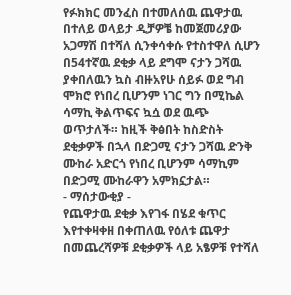የፉክክር መንፈስ በተመለሰዉ ጨዋታዉ በተለይ ወላይታ ዲቻዎቼ ከመጀመሪያው አጋማሽ በተሻለ ሲንቀሳቀሱ የተስተዋለ ሲሆን በ54ተኛዉ ደቂቃ ላይ ደግሞ ናታን ጋሻዉ ያቀበለዉን ኳስ ብዙአየሁ ሰይፉ ወደ ግብ ሞክሮ የነበረ ቢሆንም ነገር ግን በሚኬል ሳማኪ ቅልጥፍና ኳሷ ወደ ዉጭ ወጥታለች። ከዚች ቅፅበት ከስድስት ደቂቃዎች በኋላ በድጋሚ ናታን ጋሻዉ ድንቅ ሙከራ አድርጎ የነበረ ቢሆንም ሳማኪም በድጋሚ ሙከራዋን አምክኗታል።
- ማሰታውቂያ -
የጨዋታዉ ደቂቃ እየገፋ በሄደ ቁጥር እየተቀዛቀዘ በቀጠለዉ የዕለቱ ጨዋታ በመጨረሻዎቹ ደቂቃዎች ላይ አፄዎቹ የተሻለ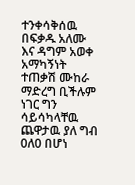ተንቀሳቅሰዉ በፍቃዱ አለሙ እና ዳግም አወቀ አማካኝነት ተጠቃሽ ሙከራ ማድረግ ቢችሉም ነገር ግን ሳይሳካላቸዉ ጨዋታዉ ያለ ግብ 0ለ0 በሆነ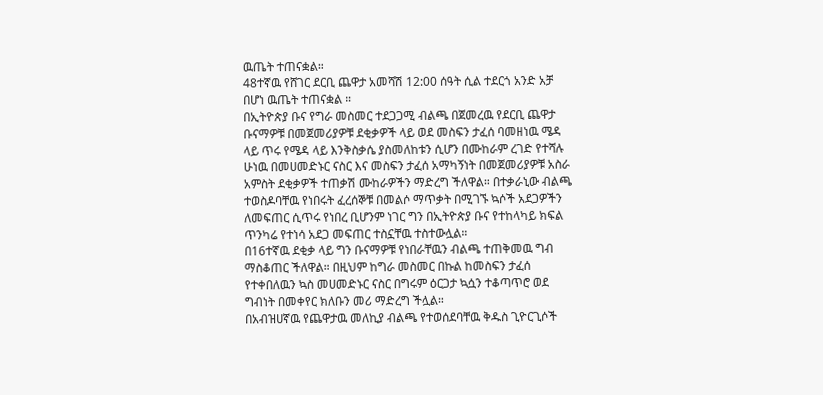ዉጤት ተጠናቋል።
48ተኛዉ የሸገር ደርቢ ጨዋታ አመሻሽ 12:00 ሰዓት ሲል ተደርጎ አንድ አቻ በሆነ ዉጤት ተጠናቋል ።
በኢትዮጵያ ቡና የግራ መስመር ተደጋጋሚ ብልጫ በጀመረዉ የደርቢ ጨዋታ ቡናማዎቹ በመጀመሪያዎቹ ደቂቃዎች ላይ ወደ መስፍን ታፈሰ ባመዘነዉ ሜዳ ላይ ጥሩ የሜዳ ላይ እንቅስቃሴ ያስመለከቱን ሲሆን በሙከራም ረገድ የተሻሉ ሁነዉ በመሀመድኑር ናስር እና መስፍን ታፈሰ አማካኝነት በመጀመሪያዎቹ አስራ አምስት ደቂቃዎች ተጠቃሽ ሙከራዎችን ማድረግ ችለዋል። በተቃራኒው ብልጫ ተወስዶባቸዉ የነበሩት ፈረሰኞቹ በመልሶ ማጥቃት በሚገኙ ኳሶች አደጋዎችን ለመፍጠር ሲጥሩ የነበረ ቢሆንም ነገር ግን በኢትዮጵያ ቡና የተከላካይ ክፍል ጥንካሬ የተነሳ አደጋ መፍጠር ተስኗቸዉ ተስተውሏል።
በ16ተኛዉ ደቂቃ ላይ ግን ቡናማዎቹ የነበራቸዉን ብልጫ ተጠቅመዉ ግብ ማስቆጠር ችለዋል። በዚህም ከግራ መስመር በኩል ከመስፍን ታፈሰ የተቀበለዉን ኳስ መሀመድኑር ናስር በግሩም ዕርጋታ ኳሷን ተቆጣጥሮ ወደ ግብነት በመቀየር ክለቡን መሪ ማድረግ ችሏል።
በአብዝሀኛዉ የጨዋታዉ መለኪያ ብልጫ የተወሰደባቸዉ ቅዱስ ጊዮርጊሶች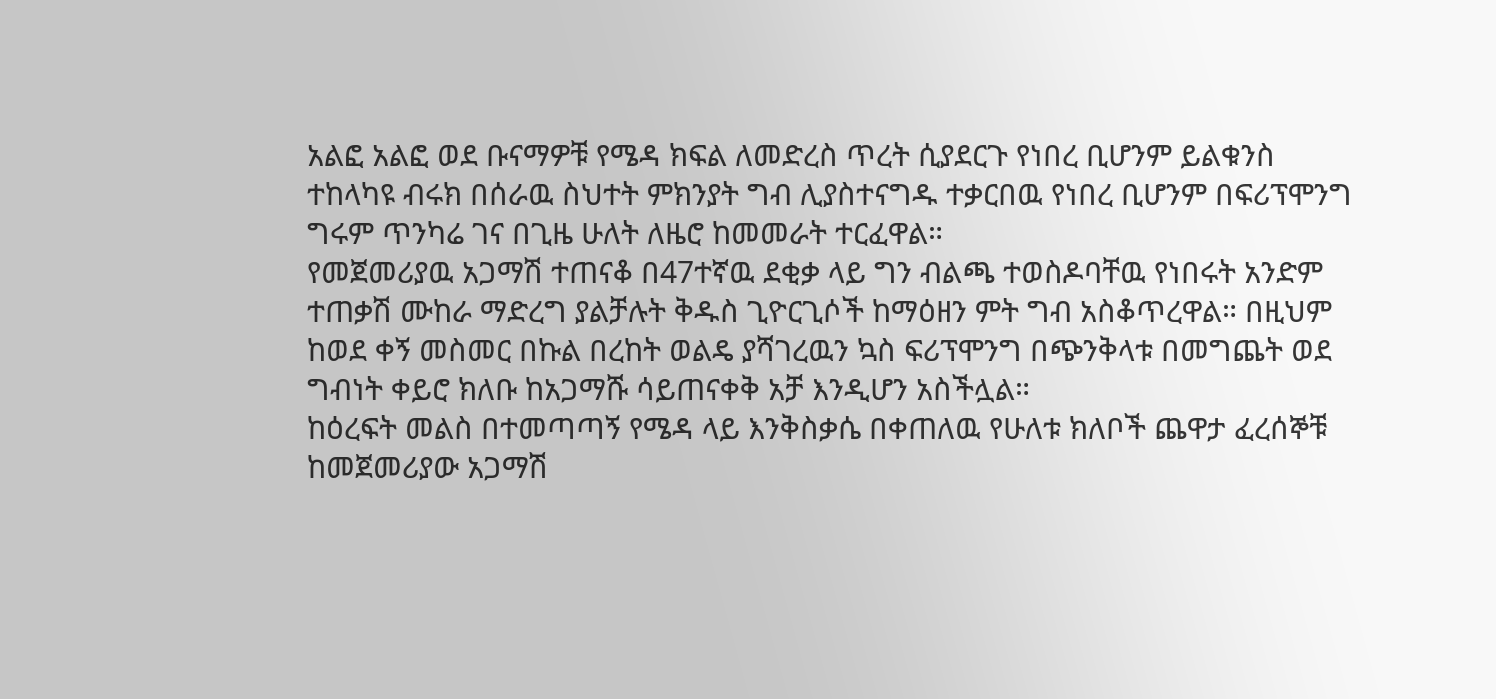አልፎ አልፎ ወደ ቡናማዎቹ የሜዳ ክፍል ለመድረስ ጥረት ሲያደርጉ የነበረ ቢሆንም ይልቁንስ ተከላካዩ ብሩክ በሰራዉ ስህተት ምክንያት ግብ ሊያስተናግዱ ተቃርበዉ የነበረ ቢሆንም በፍሪፕሞንግ ግሩም ጥንካሬ ገና በጊዜ ሁለት ለዜሮ ከመመራት ተርፈዋል።
የመጀመሪያዉ አጋማሽ ተጠናቆ በ47ተኛዉ ደቂቃ ላይ ግን ብልጫ ተወስዶባቸዉ የነበሩት አንድም ተጠቃሽ ሙከራ ማድረግ ያልቻሉት ቅዱስ ጊዮርጊሶች ከማዕዘን ምት ግብ አስቆጥረዋል። በዚህም ከወደ ቀኝ መስመር በኩል በረከት ወልዴ ያሻገረዉን ኳስ ፍሪፕሞንግ በጭንቅላቱ በመግጨት ወደ ግብነት ቀይሮ ክለቡ ከአጋማሹ ሳይጠናቀቅ አቻ እንዲሆን አስችሏል።
ከዕረፍት መልስ በተመጣጣኝ የሜዳ ላይ እንቅስቃሴ በቀጠለዉ የሁለቱ ክለቦች ጨዋታ ፈረሰኞቹ ከመጀመሪያው አጋማሽ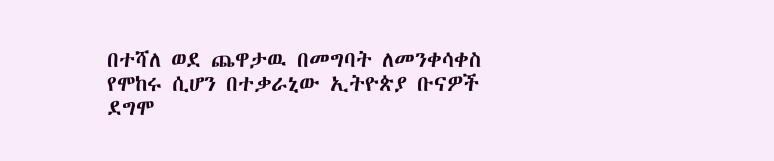በተሻለ ወደ ጨዋታዉ በመግባት ለመንቀሳቀስ የሞከሩ ሲሆን በተቃራኒው ኢትዮጵያ ቡናዎች ደግሞ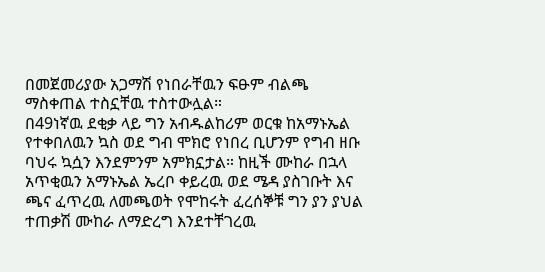በመጀመሪያው አጋማሽ የነበራቸዉን ፍፁም ብልጫ ማስቀጠል ተስኗቸዉ ተስተውሏል።
በ49ነኛዉ ደቂቃ ላይ ግን አብዱልከሪም ወርቁ ከአማኑኤል የተቀበለዉን ኳስ ወደ ግብ ሞክሮ የነበረ ቢሆንም የግብ ዘቡ ባህሩ ኳሷን እንደምንም አምክኗታል። ከዚች ሙከራ በኋላ አጥቂዉን አማኑኤል ኤረቦ ቀይረዉ ወደ ሜዳ ያስገቡት እና ጫና ፈጥረዉ ለመጫወት የሞከሩት ፈረሰኞቹ ግን ያን ያህል ተጠቃሽ ሙከራ ለማድረግ እንደተቸገረዉ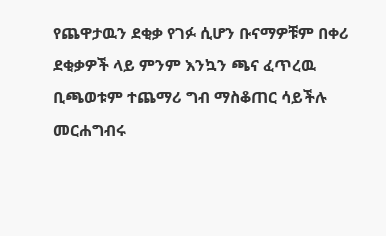የጨዋታዉን ደቂቃ የገፉ ሲሆን ቡናማዎቹም በቀሪ ደቂቃዎች ላይ ምንም እንኳን ጫና ፈጥረዉ ቢጫወቱም ተጨማሪ ግብ ማስቆጠር ሳይችሉ መርሐግብሩ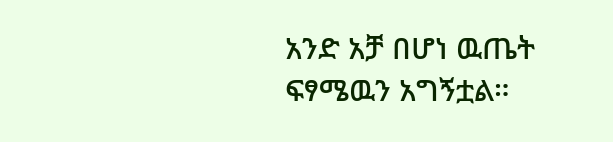አንድ አቻ በሆነ ዉጤት ፍፃሜዉን አግኝቷል።